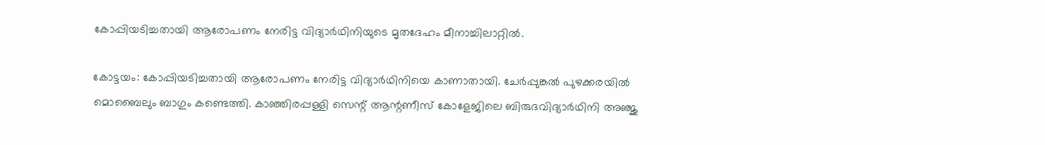കോപ്പിയടിച്ചതായി ആരോപണം നേരിട്ട വിദ്യാര്‍ഥിനിയുടെ മൃതദേഹം മീനാച്ചിലാറ്റില്‍.

കോട്ടയം: കോപ്പിയടിച്ചതായി ആരോപണം നേരിട്ട വിദ്യാര്‍ഥിനിയെ കാണാതായി. ചേര്‍പ്പുങ്കല്‍ പുഴക്കരയില്‍ മൊബൈലും ബാഗും കണ്ടെത്തി. കാഞ്ഞിരപ്പള്ളി സെന്റ് ആന്റണീസ് കോളേജിലെ ബിരുദവിദ്യാര്‍ഥിനി അഞ്ജു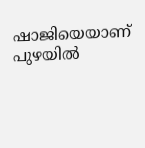ഷാജിയെയാണ് പുഴയില്‍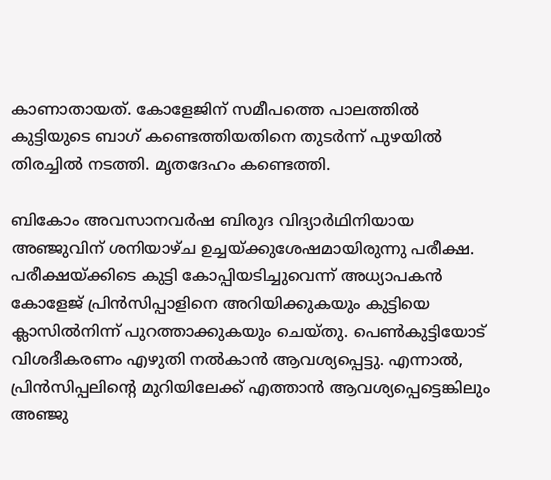കാണാതായത്. കോളേജിന് സമീപത്തെ പാലത്തില്‍ കുട്ടിയുടെ ബാഗ് കണ്ടെത്തിയതിനെ തുടര്‍ന്ന് പുഴയില്‍ തിരച്ചില്‍ നടത്തി. മൃതദേഹം കണ്ടെത്തി.

ബികോം അവസാനവര്‍ഷ ബിരുദ വിദ്യാര്‍ഥിനിയായ അഞ്ജുവിന് ശനിയാഴ്ച ഉച്ചയ്ക്കുശേഷമായിരുന്നു പരീക്ഷ. പരീക്ഷയ്ക്കിടെ കുട്ടി കോപ്പിയടിച്ചുവെന്ന് അധ്യാപകന്‍ കോളേജ് പ്രിന്‍സിപ്പാളിനെ അറിയിക്കുകയും കുട്ടിയെ ക്ലാസില്‍നിന്ന് പുറത്താക്കുകയും ചെയ്തു. പെണ്‍കുട്ടിയോട് വിശദീകരണം എഴുതി നല്‍കാന്‍ ആവശ്യപ്പെട്ടു. എന്നാല്‍, പ്രിന്‍സിപ്പലിന്റെ മുറിയിലേക്ക് എത്താന്‍ ആവശ്യപ്പെട്ടെങ്കിലും അഞ്ജു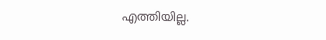എത്തിയില്ല.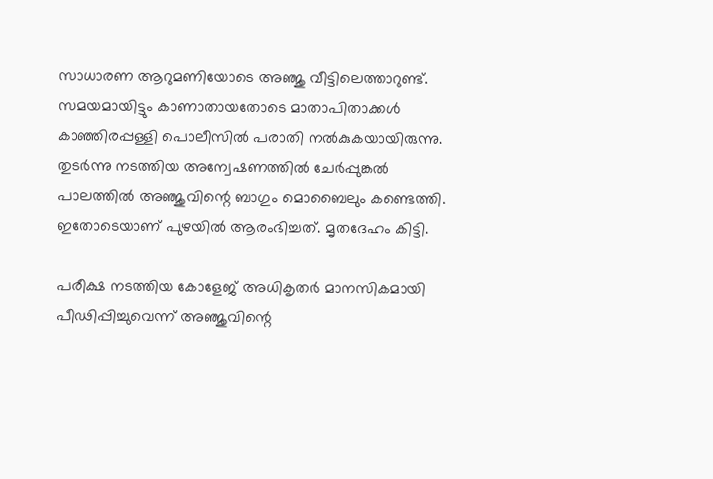സാധാരണ ആറുമണിയോടെ അഞ്ജു വീട്ടിലെത്താറുണ്ട്. സമയമായിട്ടും കാണാതായതോടെ മാതാപിതാക്കള്‍ കാഞ്ഞിരപ്പള്ളി പൊലീസില്‍ പരാതി നല്‍കുകയായിരുന്നു. തുടര്‍ന്നു നടത്തിയ അന്വേഷണത്തില്‍ ചേര്‍പ്പുങ്കല്‍ പാലത്തില്‍ അഞ്ജുവിന്റെ ബാഗും മൊബൈലും കണ്ടെത്തി. ഇതോടെയാണ് പുഴയില്‍ ആരംഭിച്ചത്. മൃതദേഹം കിട്ടി.

പരീക്ഷ നടത്തിയ കോളേജ് അധികൃതര്‍ മാനസികമായി പീഢിപ്പിച്ചുവെന്ന് അഞ്ജുവിന്റെ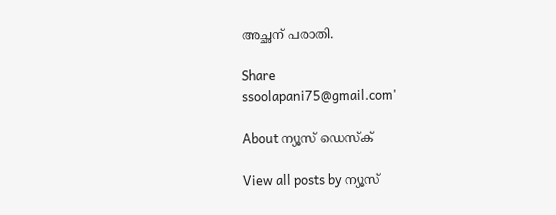അച്ഛന് പരാതി.

Share
ssoolapani75@gmail.com'

About ന്യൂസ് ഡെസ്ക്

View all posts by ന്യൂസ്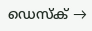ഡെസ്ക് →